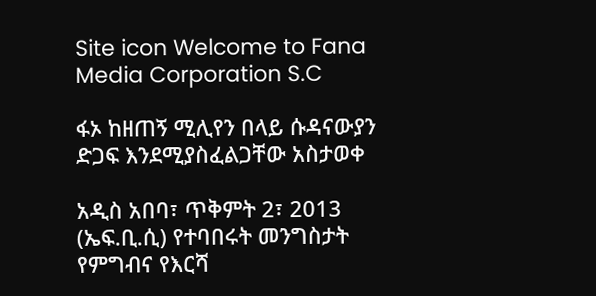Site icon Welcome to Fana Media Corporation S.C

ፋኦ ከዘጠኝ ሚሊየን በላይ ሱዳናውያን ድጋፍ እንደሚያስፈልጋቸው አስታወቀ

አዲስ አበባ፣ ጥቅምት 2፣ 2013 (ኤፍ.ቢ.ሲ) የተባበሩት መንግስታት የምግብና የእርሻ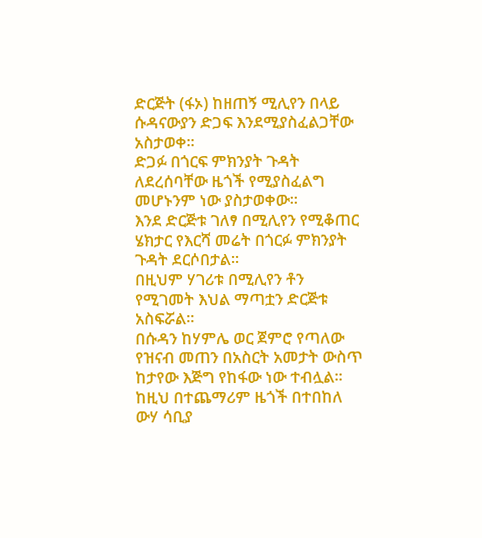ድርጅት (ፋኦ) ከዘጠኝ ሚሊየን በላይ ሱዳናውያን ድጋፍ እንደሚያስፈልጋቸው አስታወቀ፡፡
ድጋፉ በጎርፍ ምክንያት ጉዳት ለደረሰባቸው ዜጎች የሚያስፈልግ መሆኑንም ነው ያስታወቀው፡፡
እንደ ድርጅቱ ገለፃ በሚሊየን የሚቆጠር ሄክታር የእርሻ መሬት በጎርፉ ምክንያት ጉዳት ደርሶበታል፡፡
በዚህም ሃገሪቱ በሚሊየን ቶን የሚገመት እህል ማጣቷን ድርጅቱ አስፍሯል፡፡
በሱዳን ከሃምሌ ወር ጀምሮ የጣለው የዝናብ መጠን በአስርት አመታት ውስጥ ከታየው እጅግ የከፋው ነው ተብሏል፡፡
ከዚህ በተጨማሪም ዜጎች በተበከለ ውሃ ሳቢያ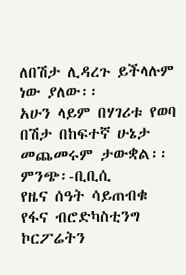ለበሽታ ሊዳረጉ ይችላሉም ነው ያለው፡፡
አሁን ላይም በሃገሪቱ የወባ በሽታ በከፍተኛ ሁኔታ መጨመሩም ታውቋል፡፡
ምንጭ፡-ቢቢሲ
የዜና ሰዓት ሳይጠብቁ የፋና ብሮድካስቲንግ ኮርፖሬትን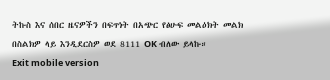ትኩስ እና ሰበር ዜናዎችን በፍጥነት በአጭር የፅሁፍ መልዕክት መልክ በስልክዎ ላይ እንዲደርስዎ ወደ 8111 OK ብለው ይላኩ።
Exit mobile version